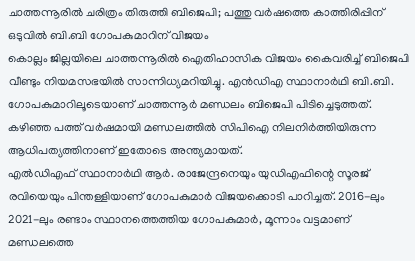ചാത്തന്നൂരിൽ ചരിത്രം തിരുത്തി ബിജെപി; പത്തു വർഷത്തെ കാത്തിരിപ്പിന് ഒടുവിൽ ബി.ബി ഗോപകുമാറിന് വിജയം
കൊല്ലം ജില്ലയിലെ ചാത്തന്നൂരിൽ ഐതിഹാസിക വിജയം കൈവരിച്ച് ബിജെപി വീണ്ടും നിയമസഭയിൽ സാന്നിധ്യമറിയിച്ചു. എൻഡിഎ സ്ഥാനാർഥി ബി.ബി. ഗോപകുമാറിലൂടെയാണ് ചാത്തന്നൂർ മണ്ഡലം ബിജെപി പിടിച്ചെടുത്തത്. കഴിഞ്ഞ പത്ത് വർഷമായി മണ്ഡലത്തിൽ സിപിഐ നിലനിർത്തിയിരുന്ന ആധിപത്യത്തിനാണ് ഇതോടെ അന്ത്യമായത്.
എൽഡിഎഫ് സ്ഥാനാർഥി ആർ. രാജേന്ദ്രനെയും യുഡിഎഫിന്റെ സൂരജ് രവിയെയും പിന്തള്ളിയാണ് ഗോപകുമാർ വിജയക്കൊടി പാറിച്ചത്. 2016-ലും 2021-ലും രണ്ടാം സ്ഥാനത്തെത്തിയ ഗോപകുമാർ, മൂന്നാം വട്ടമാണ് മണ്ഡലത്തെ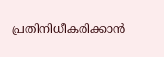പ്രതിനിധീകരിക്കാൻ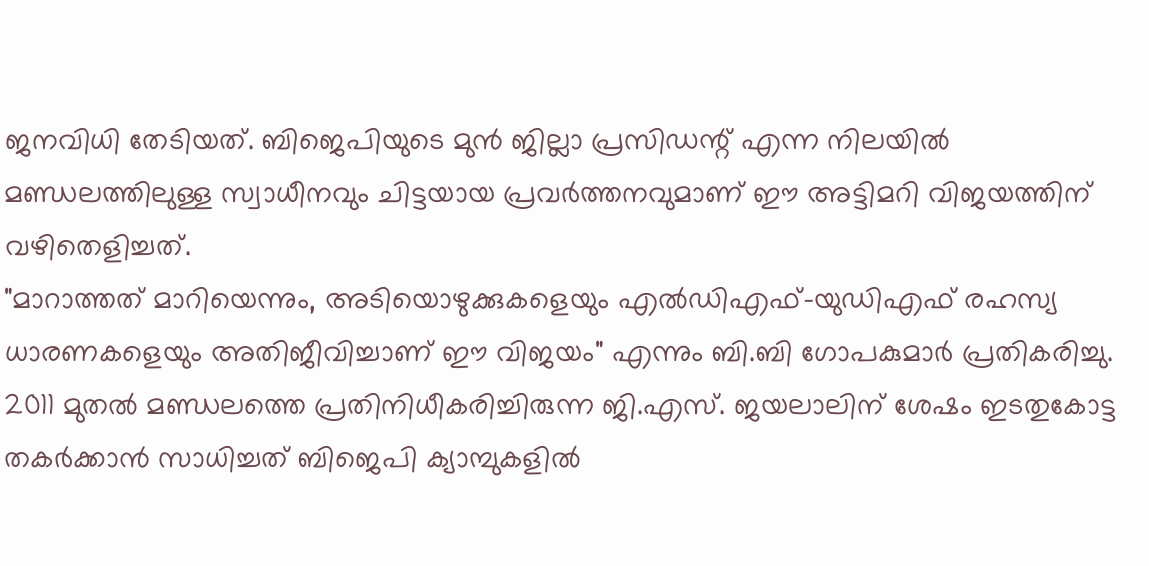ജനവിധി തേടിയത്. ബിജെപിയുടെ മുൻ ജില്ലാ പ്രസിഡന്റ് എന്ന നിലയിൽ മണ്ഡലത്തിലുള്ള സ്വാധീനവും ചിട്ടയായ പ്രവർത്തനവുമാണ് ഈ അട്ടിമറി വിജയത്തിന് വഴിതെളിച്ചത്.
"മാറാത്തത് മാറിയെന്നും, അടിയൊഴുക്കുകളെയും എൽഡിഎഫ്-യുഡിഎഫ് രഹസ്യ ധാരണകളെയും അതിജീവിച്ചാണ് ഈ വിജയം" എന്നും ബി.ബി ഗോപകുമാർ പ്രതികരിച്ചു. 2011 മുതൽ മണ്ഡലത്തെ പ്രതിനിധീകരിച്ചിരുന്ന ജി.എസ്. ജയലാലിന് ശേഷം ഇടതുകോട്ട തകർക്കാൻ സാധിച്ചത് ബിജെപി ക്യാമ്പുകളിൽ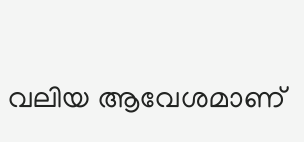വലിയ ആവേശമാണ്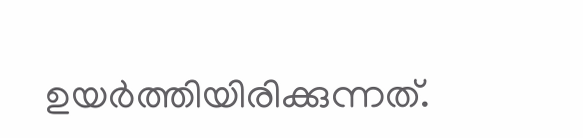ഉയർത്തിയിരിക്കുന്നത്.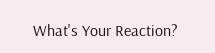What's Your Reaction?